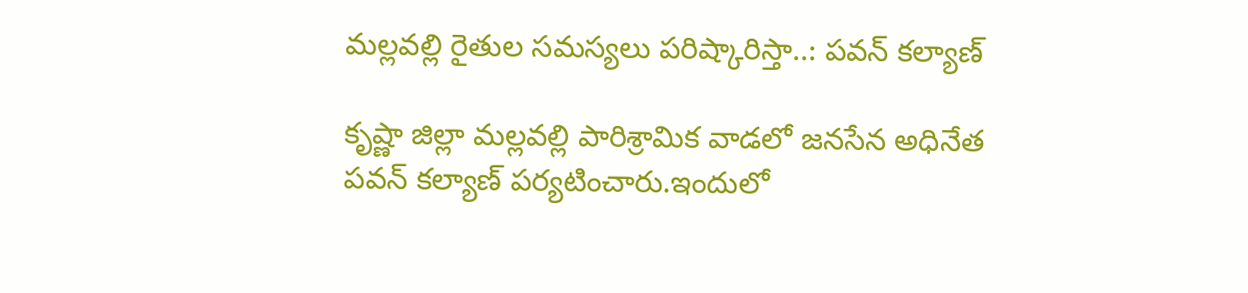మల్లవల్లి రైతుల సమస్యలు పరిష్కారిస్తా..: పవన్ కల్యాణ్

కృష్ణా జిల్లా మల్లవల్లి పారిశ్రామిక వాడలో జనసేన అధినేత పవన్ కల్యాణ్ పర్యటించారు.ఇందులో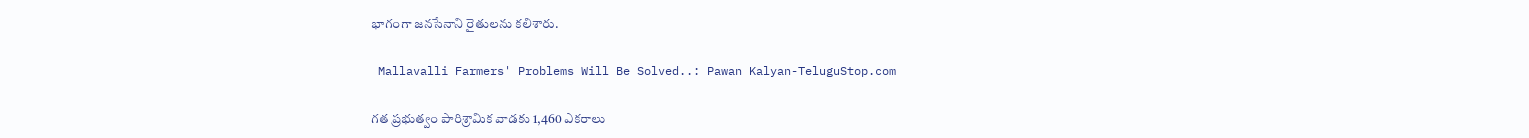భాగంగా జనసేనాని రైతులను కలిశారు.

 Mallavalli Farmers' Problems Will Be Solved..: Pawan Kalyan-TeluguStop.com

గత ప్రభుత్వం పారిశ్రామిక వాడకు 1,460 ఎకరాలు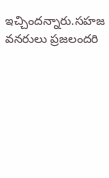ఇచ్చిందన్నారు.సహజ వనరులు ప్రజలందరి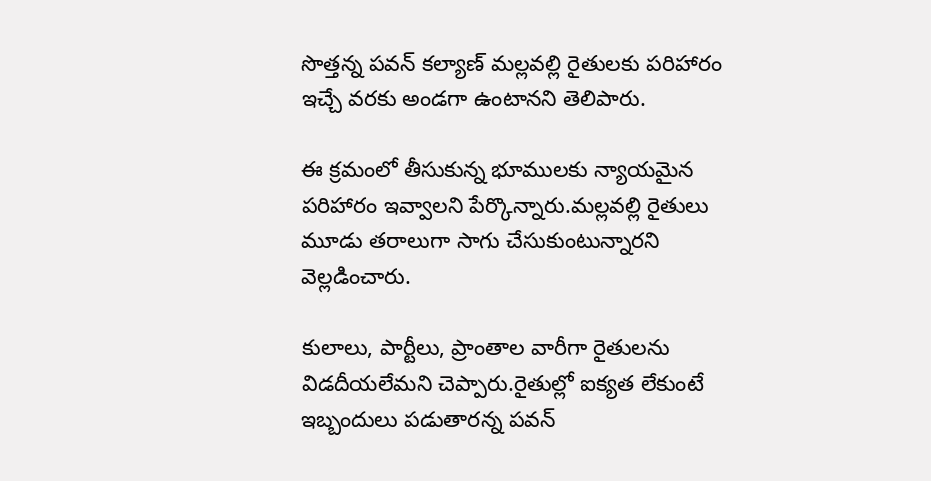సొత్తన్న పవన్ కల్యాణ్ మల్లవల్లి రైతులకు పరిహారం ఇచ్చే వరకు అండగా ఉంటానని తెలిపారు.

ఈ క్రమంలో తీసుకున్న భూములకు న్యాయమైన పరిహారం ఇవ్వాలని పేర్కొన్నారు.మల్లవల్లి రైతులు మూడు తరాలుగా సాగు చేసుకుంటున్నారని వెల్లడించారు.

కులాలు, పార్టీలు, ప్రాంతాల వారీగా రైతులను విడదీయలేమని చెప్పారు.రైతుల్లో ఐక్యత లేకుంటే ఇబ్బందులు పడుతారన్న పవన్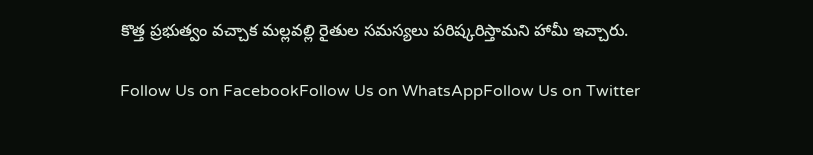కొత్త ప్రభుత్వం వచ్చాక మల్లవల్లి రైతుల సమస్యలు పరిష్కరిస్తామని హామీ ఇచ్చారు.

Follow Us on FacebookFollow Us on WhatsAppFollow Us on Twitter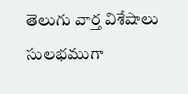తెలుగు వార్త విశేషాలు సులభముగా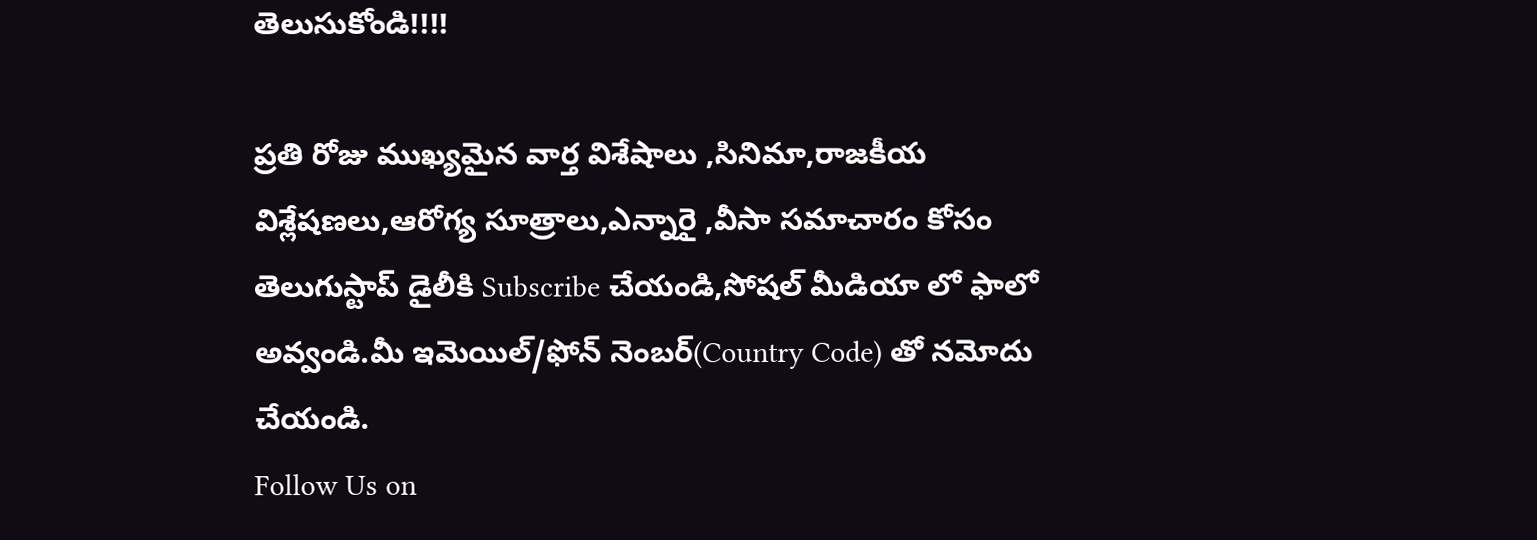తెలుసుకోండి!!!!

ప్రతి రోజు ముఖ్యమైన వార్త విశేషాలు ,సినిమా,రాజకీయ విశ్లేషణలు,ఆరోగ్య సూత్రాలు,ఎన్నారై ,వీసా సమాచారం కోసం తెలుగుస్టాప్ డైలీకి Subscribe చేయండి,సోషల్ మీడియా లో ఫాలో అవ్వండి.మీ ఇమెయిల్/ఫోన్ నెంబర్(Country Code) తో నమోదు చేయండి.
Follow Us on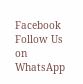Facebook Follow Us on WhatsApp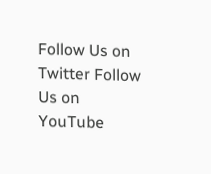Follow Us on Twitter Follow Us on YouTube